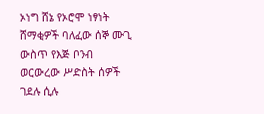ኦነግ ሸኔ የኦሮሞ ነፃነት ሸማቂዎች ባለፈው ሰኞ ሙጊ ውስጥ የእጅ ቦንብ ወርውረው ሥድስት ሰዎች ገደሉ ሲሉ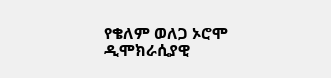የቄለም ወለጋ ኦሮሞ ዲሞክራሲያዊ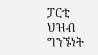ፓርቲ ህዝብ ግንኙነት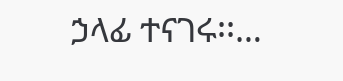ኃላፊ ተናገሩ፡፡…